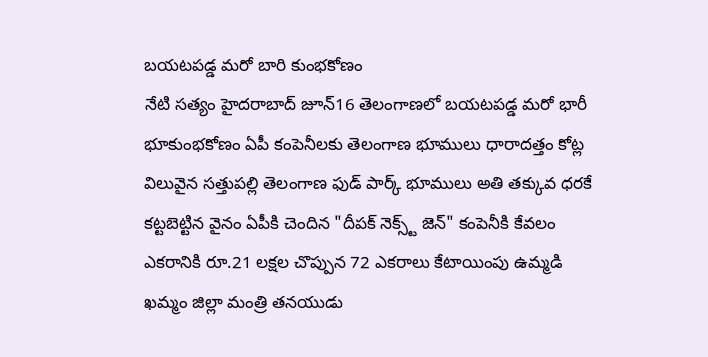బయటపడ్డ మరో బారి కుంభకోణం
నేటి సత్యం హైదరాబాద్ జూన్16 తెలంగాణలో బయటపడ్డ మరో భారీ భూకుంభకోణం ఏపీ కంపెనీలకు తెలంగాణ భూములు ధారాదత్తం కోట్ల విలువైన సత్తుపల్లి తెలంగాణ ఫుడ్ పార్క్ భూములు అతి తక్కువ ధరకే కట్టబెట్టిన వైనం ఏపీకి చెందిన "దీపక్ నెక్స్ట్ జెన్" కంపెనీకి కేవలం ఎకరానికి రూ.21 లక్షల చొప్పున 72 ఎకరాలు కేటాయింపు ఉమ్మడి ఖమ్మం జిల్లా మంత్రి తనయుడు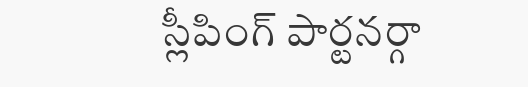స్లీపింగ్ పార్టనర్గా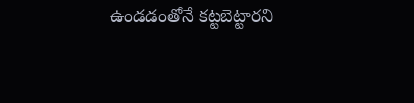ఉండడంతోనే కట్టబెట్టారని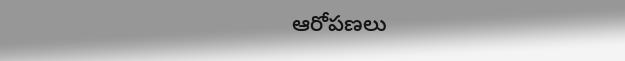ఆరోపణలు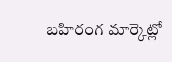బహిరంగ మార్కెట్లో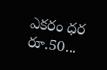ఎకరం ధర రూ.50...